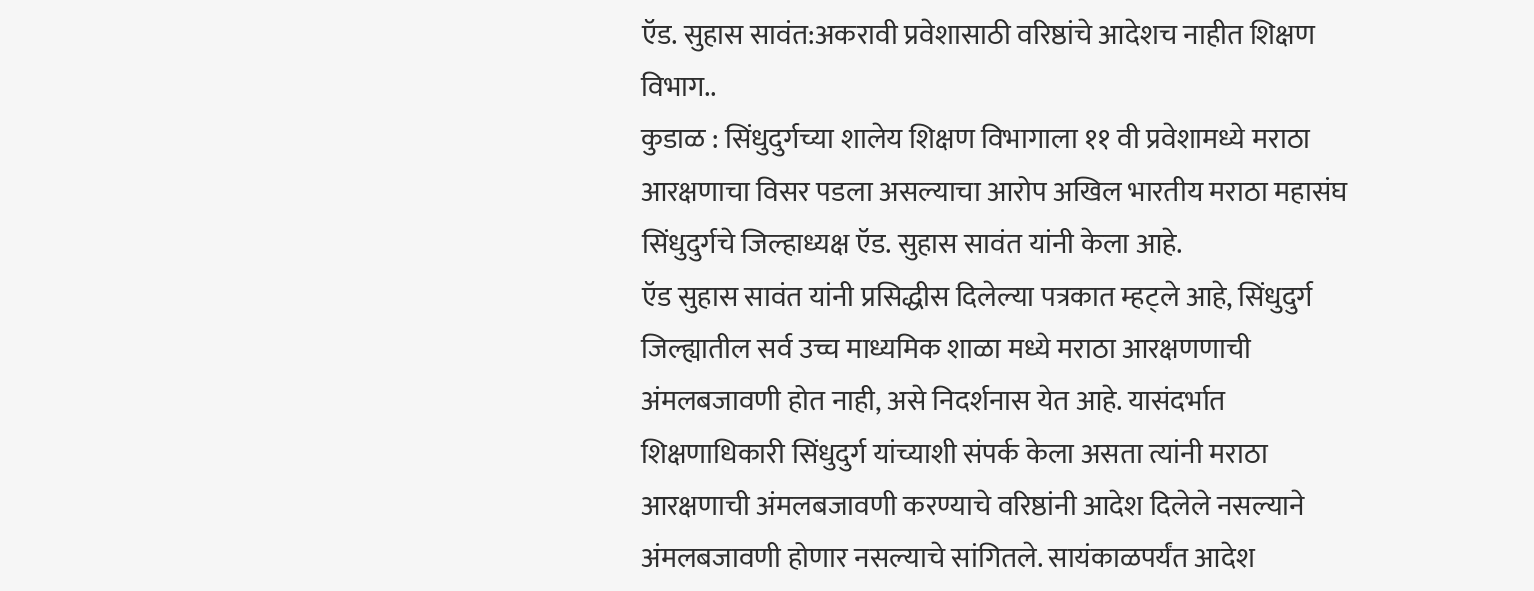ऍड. सुहास सावंत:अकरावी प्रवेशासाठी वरिष्ठांचे आदेशच नाहीत शिक्षण विभाग..
कुडाळ : सिंधुदुर्गच्या शालेय शिक्षण विभागाला ११ वी प्रवेशामध्ये मराठा आरक्षणाचा विसर पडला असल्याचा आरोप अखिल भारतीय मराठा महासंघ सिंधुदुर्गचे जिल्हाध्यक्ष ऍड. सुहास सावंत यांनी केला आहे.
ऍड सुहास सावंत यांनी प्रसिद्धीस दिलेल्या पत्रकात म्हट्ले आहे, सिंधुदुर्ग जिल्ह्यातील सर्व उच्च माध्यमिक शाळा मध्ये मराठा आरक्षणणाची अंमलबजावणी होत नाही, असे निदर्शनास येत आहे. यासंदर्भात शिक्षणाधिकारी सिंधुदुर्ग यांच्याशी संपर्क केला असता त्यांनी मराठा आरक्षणाची अंमलबजावणी करण्याचे वरिष्ठांनी आदेश दिलेले नसल्याने अंमलबजावणी होणार नसल्याचे सांगितले. सायंकाळपर्यंत आदेश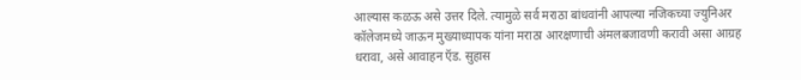आल्यास कळऊ असे उत्तर दिले. त्यामुळे सर्व मराठा बांधवांनी आपल्या नजिकच्या ज्युनिअर कॉलेजमध्ये जाऊन मुख्याध्यापक यांना मराठा आरक्षणाची अंमलबजावणी करावी असा आग्रह धरावा, असे आवाहन ऍड. सुहास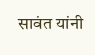सावंत यांनी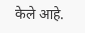केले आहे.